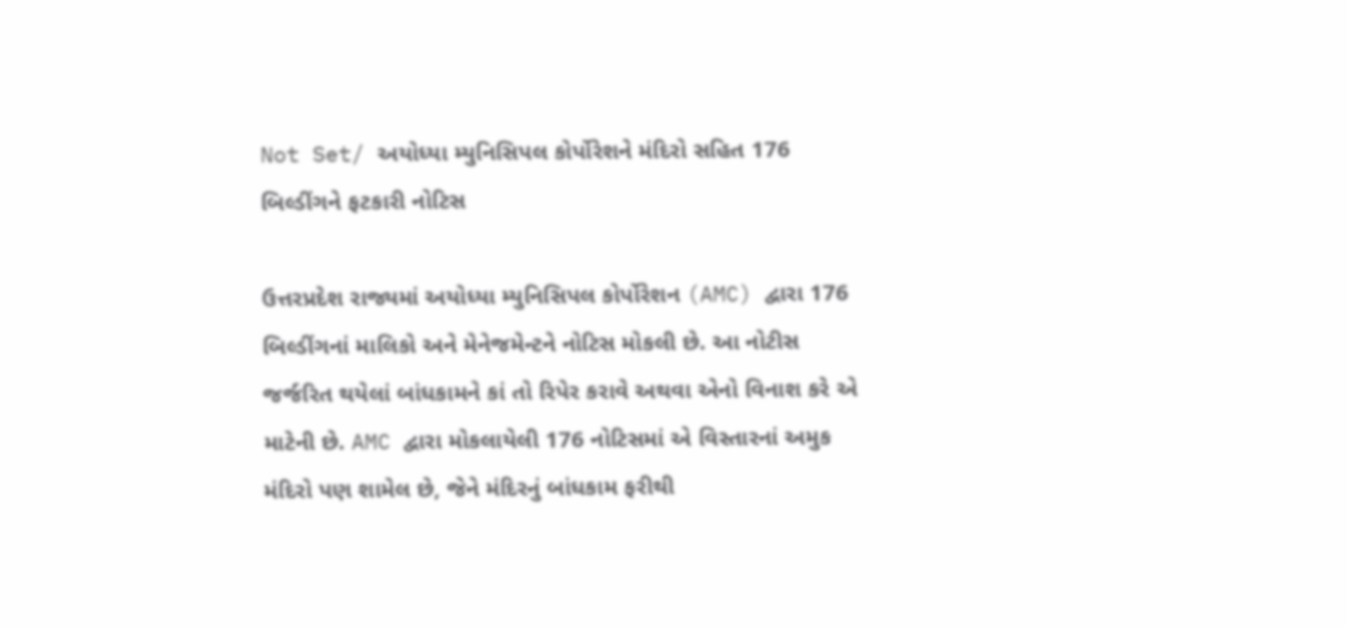Not Set/ અયોધ્યા મ્યુનિસિપલ કોર્પોરેશને મંદિરો સહિત 176 બિલ્ડીંગને ફટકારી નોટિસ

ઉત્તરપ્રદેશ રાજ્યમાં અયોધ્યા મ્યુનિસિપલ કોર્પોરેશન (AMC) દ્વારા 176 બિલ્ડીંગનાં માલિકો અને મેનેજમેન્ટને નોટિસ મોકલી છે. આ નોટીસ જર્જરિત થયેલાં બાંધકામને કાં તો રિપેર કરાવે અથવા એનો વિનાશ કરે એ માટેની છે. AMC દ્વારા મોકલાયેલી 176 નોટિસમાં એ વિસ્તારનાં અમુક મંદિરો પણ શામેલ છે, જેને મંદિરનું બાંધકામ ફરીથી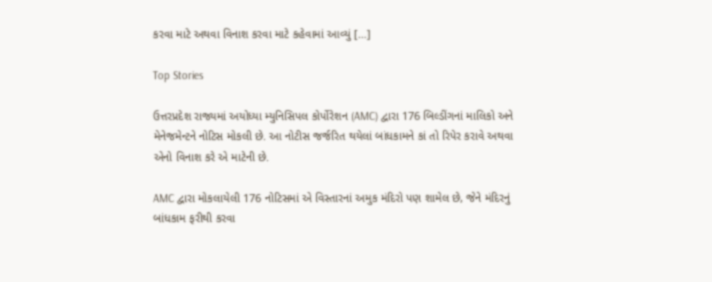કરવા માટે અથવા વિનાશ કરવા માટે કહેવામાં આવ્યું […]

Top Stories

ઉત્તરપ્રદેશ રાજ્યમાં અયોધ્યા મ્યુનિસિપલ કોર્પોરેશન (AMC) દ્વારા 176 બિલ્ડીંગનાં માલિકો અને મેનેજમેન્ટને નોટિસ મોકલી છે. આ નોટીસ જર્જરિત થયેલાં બાંધકામને કાં તો રિપેર કરાવે અથવા એનો વિનાશ કરે એ માટેની છે.

AMC દ્વારા મોકલાયેલી 176 નોટિસમાં એ વિસ્તારનાં અમુક મંદિરો પણ શામેલ છે, જેને મંદિરનું બાંધકામ ફરીથી કરવા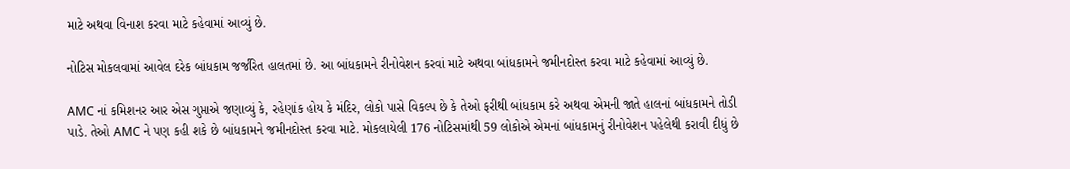માટે અથવા વિનાશ કરવા માટે કહેવામાં આવ્યું છે.

નોટિસ મોકલવામાં આવેલ દરેક બાંધકામ જર્જરિત હાલતમાં છે. આ બાંધકામને રીનોવેશન કરવાં માટે અથવા બાંધકામને જમીનદોસ્ત કરવા માટે કહેવામાં આવ્યું છે.

AMC નાં કમિશનર આર એસ ગુપ્તાએ જણાવ્યું કે, રહેણાંક હોય કે મંદિર, લોકો પાસે વિકલ્પ છે કે તેઓ ફરીથી બાંધકામ કરે અથવા એમની જાતે હાલનાં બાંધકામને તોડી પાડે. તેઓ AMC ને પણ કહી શકે છે બાંધકામને જમીનદોસ્ત કરવા માટે. મોકલાયેલી 176 નોટિસમાંથી 59 લોકોએ એમનાં બાંધકામનું રીનોવેશન પહેલેથી કરાવી દીધું છે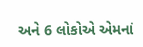અને 6 લોકોએ એમનાં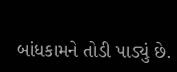બાંધકામને તોડી પાડ્યું છે.